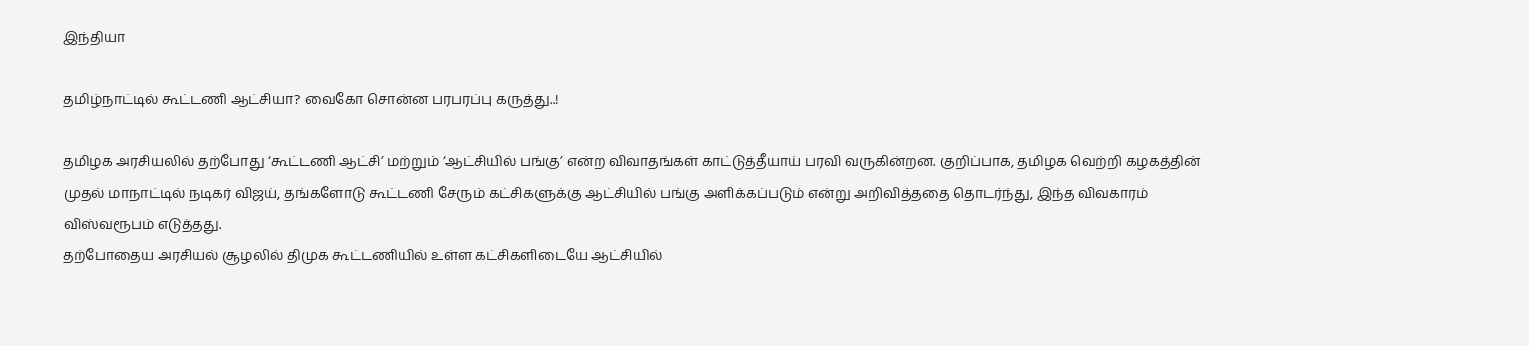இந்தியா

தமிழ்நாட்டில் கூட்டணி ஆட்சியா? வைகோ சொன்ன பரபரப்பு கருத்து..!

தமிழக அரசியலில் தற்போது ‘கூட்டணி ஆட்சி’ மற்றும் ‘ஆட்சியில் பங்கு’ என்ற விவாதங்கள் காட்டுத்தீயாய் பரவி வருகின்றன. குறிப்பாக, தமிழக வெற்றி கழகத்தின் முதல் மாநாட்டில் நடிகர் விஜய், தங்களோடு கூட்டணி சேரும் கட்சிகளுக்கு ஆட்சியில் பங்கு அளிக்கப்படும் என்று அறிவித்ததை தொடர்ந்து, இந்த விவகாரம் விஸ்வரூபம் எடுத்தது.
தற்போதைய அரசியல் சூழலில் திமுக கூட்டணியில் உள்ள கட்சிகளிடையே ஆட்சியில்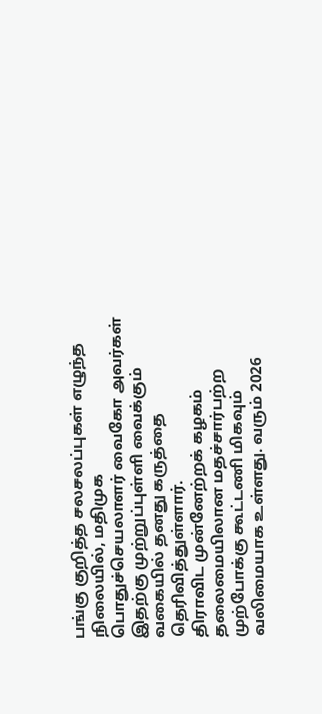பங்கு குறித்த சலசலப்புகள் எழுந்த நிலையில், மதிமுக பொதுச்செயலாளர் வைகோ அவர்கள் இதற்கு முற்றுப்புள்ளி வைக்கும் வகையில் தனது கருத்தை தெரிவித்துள்ளார்.
திராவிட முன்னேற்றக் கழகம் தலைமையிலான மதச்சார்பற்ற முற்போக்கு கூட்டணி மிகவும் வலிமையாக உள்ளது. வரும் 2026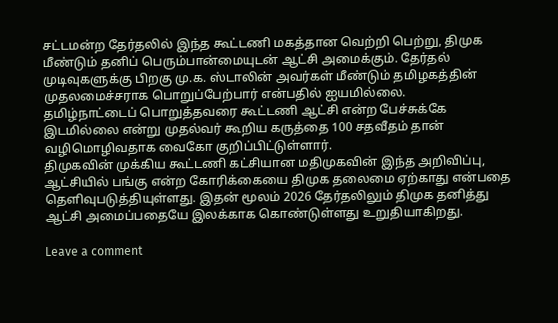சட்டமன்ற தேர்தலில் இந்த கூட்டணி மகத்தான வெற்றி பெற்று, திமுக மீண்டும் தனிப் பெரும்பான்மையுடன் ஆட்சி அமைக்கும். தேர்தல் முடிவுகளுக்கு பிறகு மு.க. ஸ்டாலின் அவர்கள் மீண்டும் தமிழகத்தின் முதலமைச்சராக பொறுப்பேற்பார் என்பதில் ஐயமில்லை.
தமிழ்நாட்டைப் பொறுத்தவரை கூட்டணி ஆட்சி என்ற பேச்சுக்கே இடமில்லை என்று முதல்வர் கூறிய கருத்தை 100 சதவீதம் தான் வழிமொழிவதாக வைகோ குறிப்பிட்டுள்ளார்.
திமுகவின் முக்கிய கூட்டணி கட்சியான மதிமுகவின் இந்த அறிவிப்பு, ஆட்சியில் பங்கு என்ற கோரிக்கையை திமுக தலைமை ஏற்காது என்பதை தெளிவுபடுத்தியுள்ளது. இதன் மூலம் 2026 தேர்தலிலும் திமுக தனித்து ஆட்சி அமைப்பதையே இலக்காக கொண்டுள்ளது உறுதியாகிறது.

Leave a comment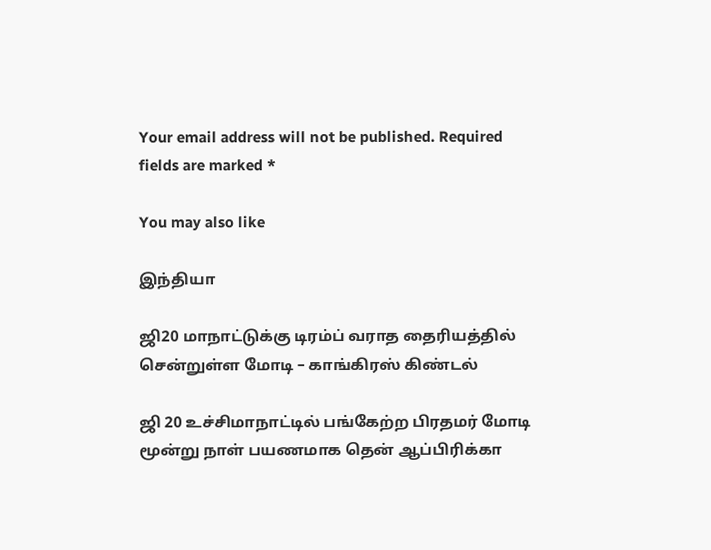Your email address will not be published. Required fields are marked *

You may also like

இந்தியா

ஜி20 மாநாட்டுக்கு டிரம்ப் வராத தைரியத்தில் சென்றுள்ள மோடி – காங்கிரஸ் கிண்டல்

ஜி 20 உச்சிமாநாட்டில் பங்கேற்ற பிரதமர் மோடி மூன்று நாள் பயணமாக தென் ஆப்பிரிக்கா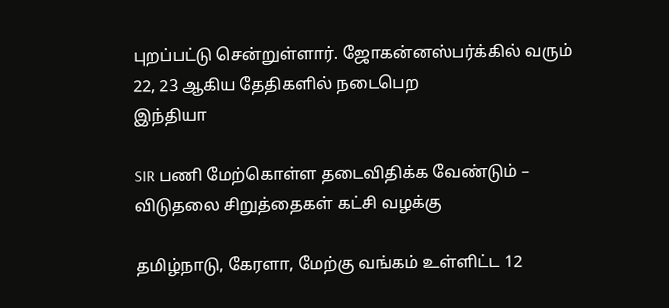புறப்பட்டு சென்றுள்ளார். ஜோகன்னஸ்பர்க்கில் வரும் 22, 23 ஆகிய தேதிகளில் நடைபெற
இந்தியா

SIR பணி மேற்கொள்ள தடைவிதிக்க வேண்டும் – விடுதலை சிறுத்தைகள் கட்சி வழக்கு

தமிழ்நாடு, கேரளா, மேற்கு வங்கம் உள்ளிட்ட 12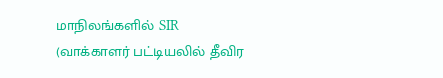மாநிலங்களில் SIR (வாக்காளர் பட்டியலில் தீவிர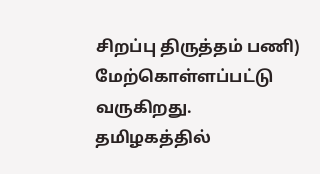சிறப்பு திருத்தம் பணி) மேற்கொள்ளப்பட்டு வருகிறது. தமிழகத்தில்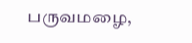பருவமழை,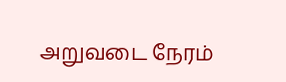அறுவடை நேரம்